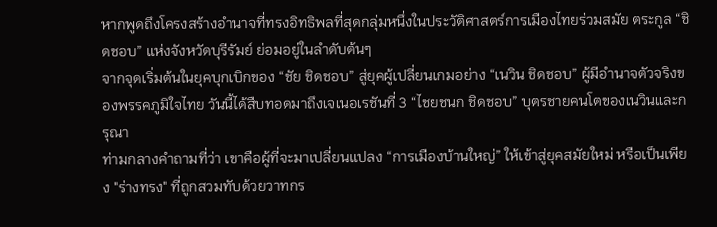หากพูดถึงโครงสร้างอำนาจที่ทรงอิทธิพลที่สุดกลุ่มหนึ่งในประวัติศาสตร์การเมืองไทยร่วมสมัย ตระกูล “ชิดชอบ” แห่งจังหวัดบุรีรัมย์ ย่อมอยู่ในลำดับต้นๆ
จากจุดเริ่มต้นในยุคบุกเบิกของ “ชัย ชิดชอบ” สู่ยุคผู้เปลี่ยนเกมอย่าง “เนวิน ชิดชอบ” ผู้มีอำนาจตัวจริงของพรรคภูมิใจไทย วันนี้ได้สืบทอดมาถึงเจเนอเรชันที่ 3 “ไชยชนก ชิดชอบ” บุตรชายคนโตของเนวินและกรุณา
ท่ามกลางคำถามที่ว่า เขาคือผู้ที่จะมาเปลี่ยนแปลง “การเมืองบ้านใหญ่” ให้เข้าสู่ยุคสมัยใหม่ หรือเป็นเพียง "ร่างทรง" ที่ถูกสวมทับด้วยวาทกร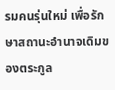รมคนรุ่นใหม่ เพื่อรักษาสถานะอำนาจเดิมของตระกูล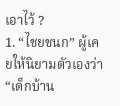เอาไว้ ?
1. “ไชยชนก” ผู้เคยให้นิยามตัวเองว่า “เด็กบ้าน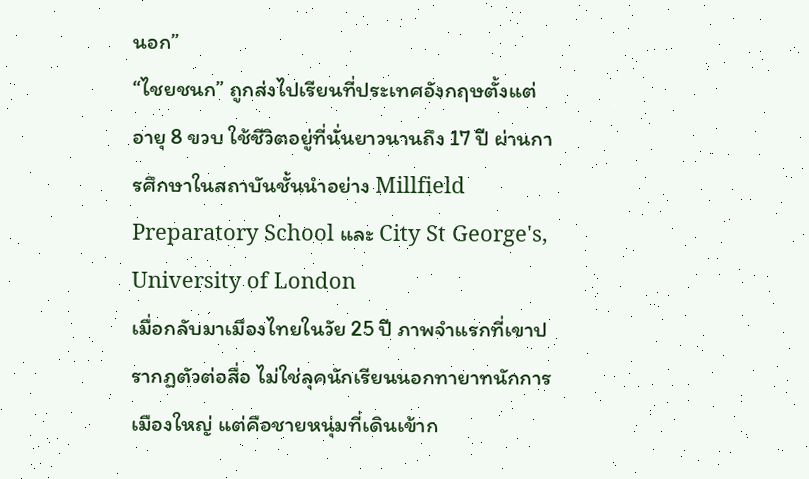นอก”
“ไชยชนก” ถูกส่งไปเรียนที่ประเทศอังกฤษตั้งแต่อายุ 8 ขวบ ใช้ชีวิตอยู่ที่นั่นยาวนานถึง 17 ปี ผ่านการศึกษาในสถาบันชั้นนำอย่าง Millfield Preparatory School และ City St George's, University of London
เมื่อกลับมาเมืองไทยในวัย 25 ปี ภาพจำแรกที่เขาปรากฏตัวต่อสื่อ ไม่ใช่ลุคนักเรียนนอกทายาทนักการเมืองใหญ่ แต่คือชายหนุ่มที่เดินเข้าก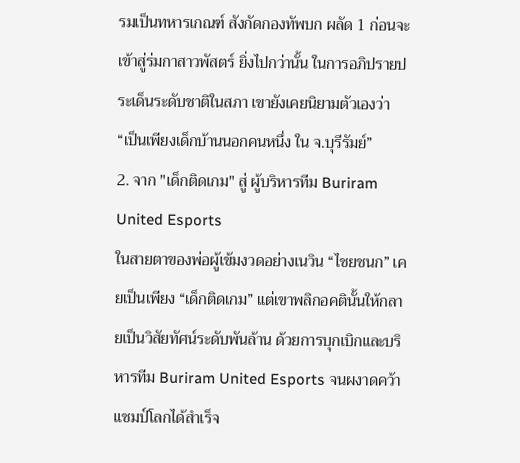รมเป็นทหารเกณฑ์ สังกัดกองทัพบก ผลัด 1 ก่อนจะเข้าสู่ร่มกาสาวพัสตร์ ยิ่งไปกว่านั้น ในการอภิปรายประเด็นระดับชาติในสภา เขายังเคยนิยามตัวเองว่า “เป็นเพียงเด็กบ้านนอกคนหนึ่ง ใน จ.บุรีรัมย์”
2. จาก "เด็กติดเกม" สู่ ผู้บริหารทีม Buriram United Esports
ในสายตาของพ่อผู้เข้มงวดอย่างเนวิน “ไชยชนก” เคยเป็นเพียง “เด็กติดเกม” แต่เขาพลิกอคตินั้นให้กลายเป็นวิสัยทัศน์ระดับพันล้าน ด้วยการบุกเบิกและบริหารทีม Buriram United Esports จนผงาดคว้าแชมป์โลกได้สำเร็จ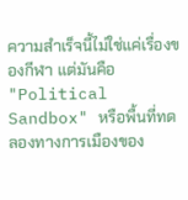ความสำเร็จนี้ไม่ใช่แค่เรื่องของกีฬา แต่มันคือ "Political Sandbox" หรือพื้นที่ทดลองทางการเมืองของ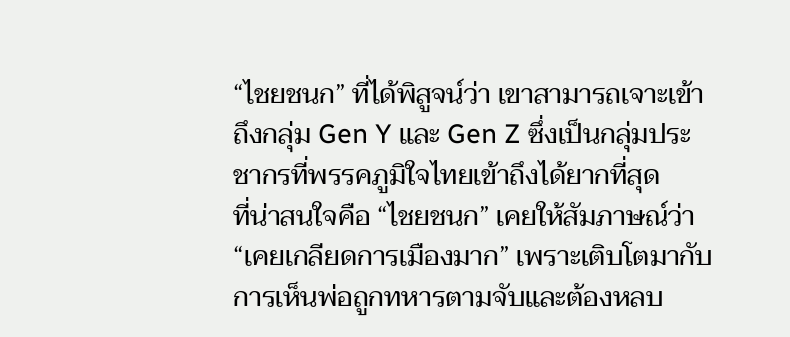“ไชยชนก” ที่ได้พิสูจน์ว่า เขาสามารถเจาะเข้าถึงกลุ่ม Gen Y และ Gen Z ซึ่งเป็นกลุ่มประชากรที่พรรคภูมิใจไทยเข้าถึงได้ยากที่สุด
ที่น่าสนใจคือ “ไชยชนก” เคยให้สัมภาษณ์ว่า “เคยเกลียดการเมืองมาก” เพราะเติบโตมากับการเห็นพ่อถูกทหารตามจับและต้องหลบ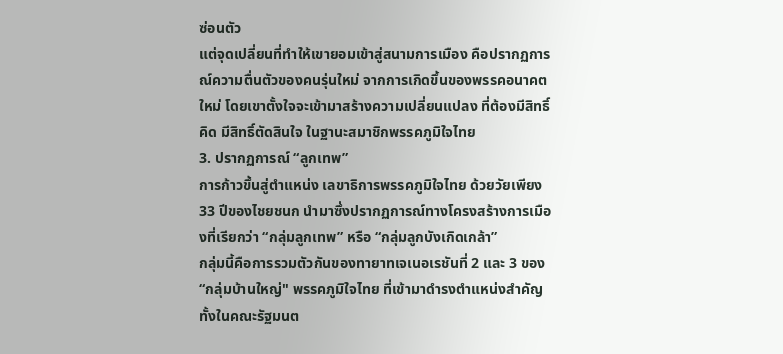ซ่อนตัว
แต่จุดเปลี่ยนที่ทำให้เขายอมเข้าสู่สนามการเมือง คือปรากฏการณ์ความตื่นตัวของคนรุ่นใหม่ จากการเกิดขึ้นของพรรคอนาคตใหม่ โดยเขาตั้งใจจะเข้ามาสร้างความเปลี่ยนแปลง ที่ต้องมีสิทธิ์คิด มีสิทธิ์ตัดสินใจ ในฐานะสมาชิกพรรคภูมิใจไทย
3. ปรากฏการณ์ “ลูกเทพ”
การก้าวขึ้นสู่ตำแหน่ง เลขาธิการพรรคภูมิใจไทย ด้วยวัยเพียง 33 ปีของไชยชนก นำมาซึ่งปรากฏการณ์ทางโครงสร้างการเมืองที่เรียกว่า “กลุ่มลูกเทพ” หรือ “กลุ่มลูกบังเกิดเกล้า”
กลุ่มนี้คือการรวมตัวกันของทายาทเจเนอเรชันที่ 2 และ 3 ของ “กลุ่มบ้านใหญ่" พรรคภูมิใจไทย ที่เข้ามาดำรงตำแหน่งสำคัญทั้งในคณะรัฐมนต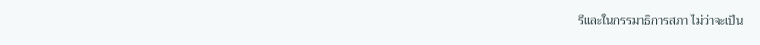รีและในกรรมาธิการสภา ไม่ว่าจะเป็น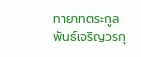ทายาทตระกูลพันธ์เจริญวรกุ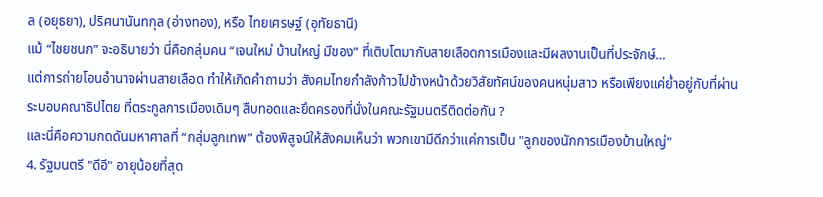ล (อยุธยา), ปริศนานันทกุล (อ่างทอง), หรือ ไทยเศรษฐ์ (อุทัยธานี)
แม้ “ไชยชนก” จะอธิบายว่า นี่คือกลุ่มคน “เจนใหม่ บ้านใหญ่ มีของ” ที่เติบโตมากับสายเลือดการเมืองและมีผลงานเป็นที่ประจักษ์…
แต่การถ่ายโอนอำนาจผ่านสายเลือด ทำให้เกิดคำถามว่า สังคมไทยกำลังก้าวไปข้างหน้าด้วยวิสัยทัศน์ของคนหนุ่มสาว หรือเพียงแค่ย่ำอยู่กับที่ผ่านระบอบคณาธิปไตย ที่ตระกูลการเมืองเดิมๆ สืบทอดและยึดครองที่นั่งในคณะรัฐมนตรีติดต่อกัน ?
และนี่คือความกดดันมหาศาลที่ “กลุ่มลูกเทพ” ต้องพิสูจน์ให้สังคมเห็นว่า พวกเขามีดีกว่าแค่การเป็น "ลูกของนักการเมืองบ้านใหญ่"
4. รัฐมนตรี "ดีอี" อายุน้อยที่สุด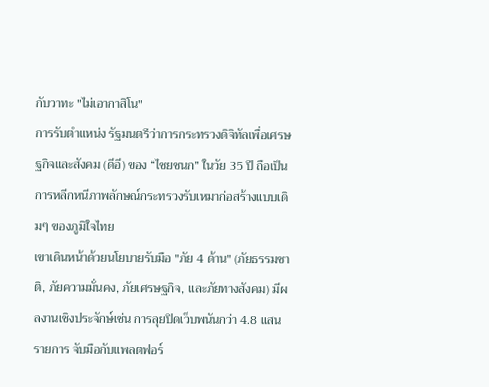กับวาทะ "ไม่เอากาสิโน"
การรับตำแหน่ง รัฐมนตรีว่าการกระทรวงดิจิทัลเพื่อเศรษฐกิจและสังคม (ดีอี) ของ “ไชยชนก” ในวัย 35 ปี ถือเป็นการหลีกหนีภาพลักษณ์กระทรวงรับเหมาก่อสร้างแบบเดิมๆ ของภูมิใจไทย
เขาเดินหน้าด้วยนโยบายรับมือ "ภัย 4 ด้าน" (ภัยธรรมชาติ, ภัยความมั่นคง, ภัยเศรษฐกิจ, และภัยทางสังคม) มีผลงานเชิงประจักษ์เช่น การลุยปิดเว็บพนันกว่า 4.8 แสนรายการ จับมือกับแพลตฟอร์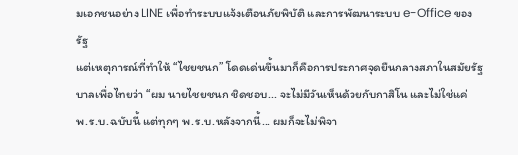มเอกชนอย่าง LINE เพื่อทำระบบแจ้งเตือนภัยพิบัติ และการพัฒนาระบบ e-Office ของรัฐ
แต่เหตุการณ์ที่ทำให้ “ไชยชนก” โดดเด่นขึ้นมาก็คือการประกาศจุดยืนกลางสภาในสมัยรัฐบาลเพื่อไทยว่า “ผม นายไชยชนก ชิดชอบ... จะไม่มีวันเห็นด้วยกับกาสิโน และไม่ใช่แค่ พ.ร.บ.ฉบับนี้ แต่ทุกๆ พ.ร.บ.หลังจากนี้... ผมก็จะไม่พิจา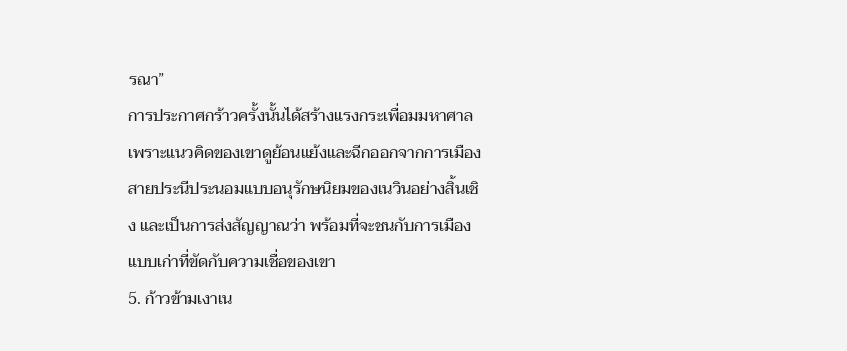รณา”
การประกาศกร้าวครั้งนั้นได้สร้างแรงกระเพื่อมมหาศาล เพราะแนวคิดของเขาดูย้อนแย้งและฉีกออกจากการเมืองสายประนีประนอมแบบอนุรักษนิยมของเนวินอย่างสิ้นเชิง และเป็นการส่งสัญญาณว่า พร้อมที่จะชนกับการเมืองแบบเก่าที่ขัดกับความเชื่อของเขา
5. ก้าวข้ามเงาเน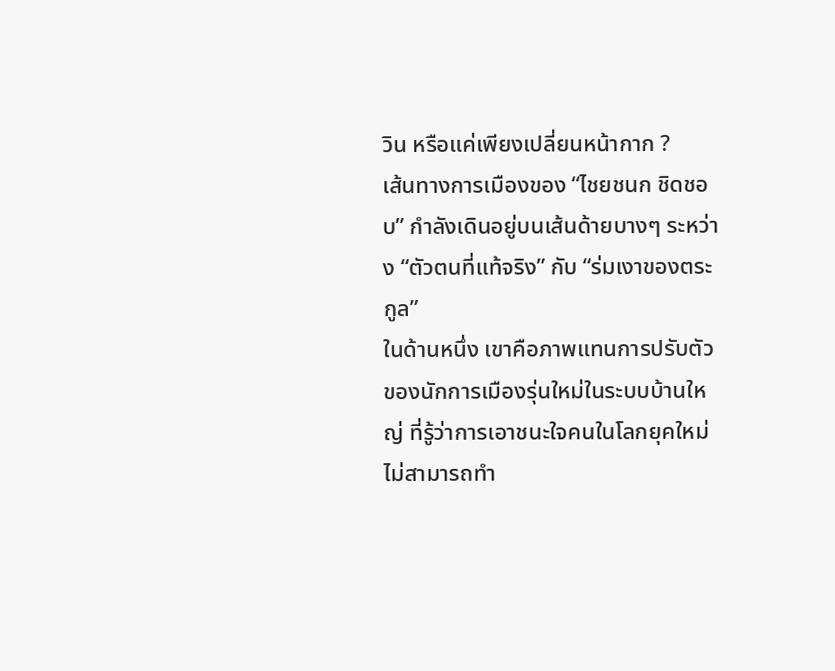วิน หรือแค่เพียงเปลี่ยนหน้ากาก ?
เส้นทางการเมืองของ “ไชยชนก ชิดชอบ” กำลังเดินอยู่บนเส้นด้ายบางๆ ระหว่าง “ตัวตนที่แท้จริง” กับ “ร่มเงาของตระกูล”
ในด้านหนึ่ง เขาคือภาพแทนการปรับตัวของนักการเมืองรุ่นใหม่ในระบบบ้านใหญ่ ที่รู้ว่าการเอาชนะใจคนในโลกยุคใหม่ ไม่สามารถทำ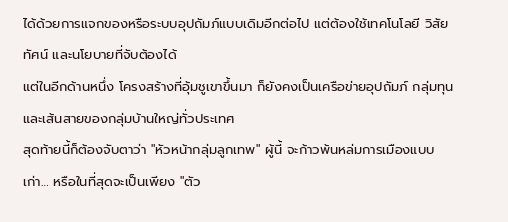ได้ด้วยการแจกของหรือระบบอุปถัมภ์แบบเดิมอีกต่อไป แต่ต้องใช้เทคโนโลยี วิสัยทัศน์ และนโยบายที่จับต้องได้
แต่ในอีกด้านหนึ่ง โครงสร้างที่อุ้มชูเขาขึ้นมา ก็ยังคงเป็นเครือข่ายอุปถัมภ์ กลุ่มทุน และเส้นสายของกลุ่มบ้านใหญ่ทั่วประเทศ
สุดท้ายนี้ก็ต้องจับตาว่า "หัวหน้ากลุ่มลูกเทพ" ผู้นี้ จะก้าวพ้นหล่มการเมืองแบบเก่า… หรือในที่สุดจะเป็นเพียง "ตัว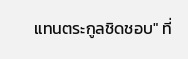แทนตระกูลชิดชอบ" ที่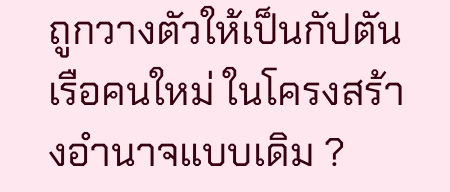ถูกวางตัวให้เป็นกัปตันเรือคนใหม่ ในโครงสร้างอำนาจแบบเดิม ?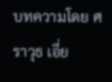บทความโดย ศราวุธ เอี่ย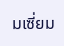มเซี่ยม